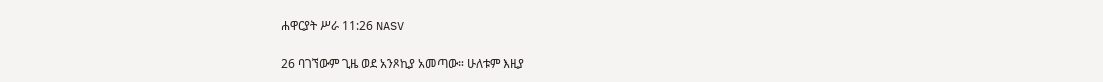ሐዋርያት ሥራ 11:26 NASV

26 ባገኘውም ጊዜ ወደ አንጾኪያ አመጣው። ሁለቱም እዚያ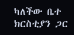ካለችው ቤተ ክርስቲያን ጋር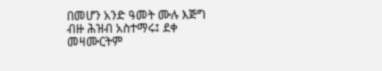በመሆን አንድ ዓመት ሙሉ እጅግ ብዙ ሕዝብ አስተማሩ፤ ደቀ መዛሙርትም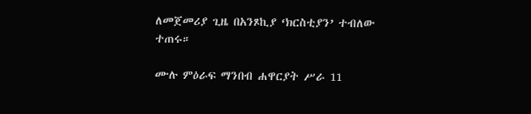ለመጀመሪያ ጊዜ በአንጾኪያ ‘ክርስቲያን’ ተብለው ተጠሩ።

ሙሉ ምዕራፍ ማንበብ ሐዋርያት ሥራ 11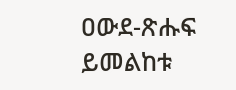ዐውደ-ጽሑፍ ይመልከቱ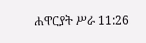ሐዋርያት ሥራ 11:26